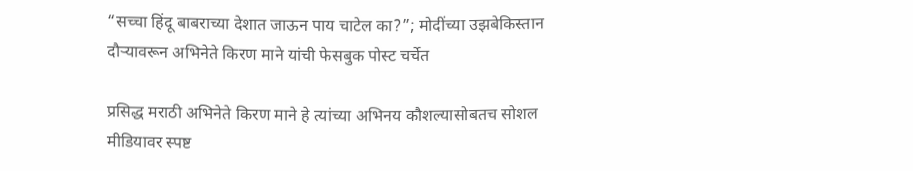“सच्चा हिंदू बाबराच्या देशात जाऊन पाय चाटेल का?”; मोदींच्या उझबेकिस्तान दौऱ्यावरून अभिनेते किरण माने यांची फेसबुक पोस्ट चर्चेत

प्रसिद्ध मराठी अभिनेते किरण माने हे त्यांच्या अभिनय कौशल्यासोबतच सोशल मीडियावर स्पष्ट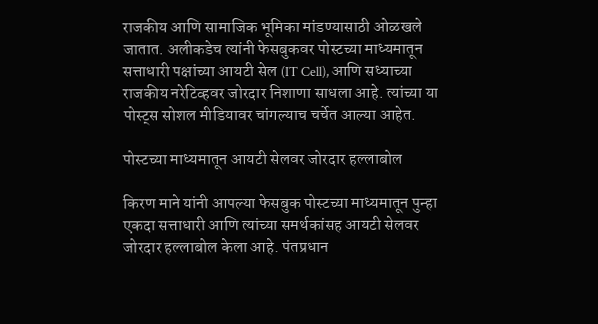राजकीय आणि सामाजिक भूमिका मांडण्यासाठी ओळखले जातात. अलीकडेच त्यांनी फेसबुकवर पोस्टच्या माध्यमातून सत्ताधारी पक्षांच्या आयटी सेल (IT Cell), आणि सध्याच्या राजकीय नरेटिव्हवर जोरदार निशाणा साधला आहे. त्यांच्या या पोस्ट्स सोशल मीडियावर चांगल्याच चर्चेत आल्या आहेत.

पोस्टच्या माध्यमातून आयटी सेलवर जोरदार हल्लाबोल

किरण माने यांनी आपल्या फेसबुक पोस्टच्या माध्यमातून पुन्हा एकदा सत्ताधारी आणि त्यांच्या समर्थकांसह आयटी सेलवर जोरदार हल्लाबोल केला आहे. पंतप्रधान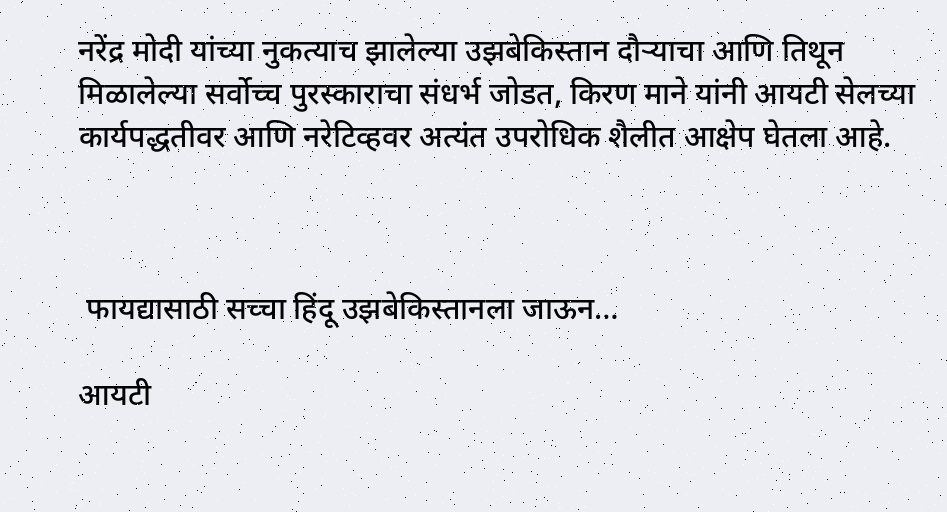नरेंद्र मोदी यांच्या नुकत्याच झालेल्या उझबेकिस्तान दौऱ्याचा आणि तिथून मिळालेल्या सर्वोच्च पुरस्काराचा संधर्भ जोडत, किरण माने यांनी आयटी सेलच्या कार्यपद्धतीवर आणि नरेटिव्हवर अत्यंत उपरोधिक शैलीत आक्षेप घेतला आहे.



 फायद्यासाठी सच्चा हिंदू उझबेकिस्तानला जाऊन…

आयटी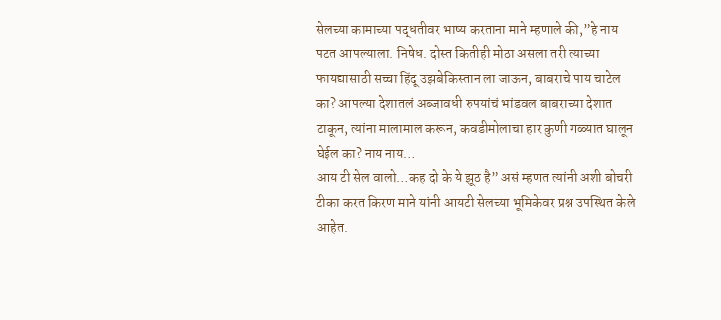सेलच्या कामाच्या पद्धतीवर भाष्य करताना माने म्हणाले की,”हे नाय पटत आपल्याला. निषेध. दोस्त कितीही मोठा असला तरी त्याच्या फायद्यासाठी सच्चा हिंदू उझबेकिस्तान ला जाऊन, बाबराचे पाय चाटेल का? आपल्या देशातलं अब्जावधी रुपयांचं भांडवल बाबराच्या देशात टाकून, त्यांना मालामाल करून, कवडीमोलाचा हार कुणी गळ्यात घालून घेईल का? नाय नाय…
आय टी सेल वालो…कह दो के ये झूठ है” असं म्हणत त्यांनी अशी बोचरी टीका करत किरण माने यांनी आयटी सेलच्या भूमिकेवर प्रश्न उपस्थित केले आहेत.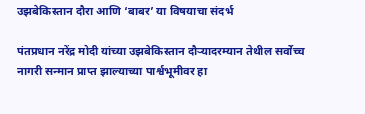उझबेकिस्तान दौरा आणि ‘बाबर’ या विषयाचा संदर्भ

पंतप्रधान नरेंद्र मोदी यांच्या उझबेकिस्तान दौऱ्यादरम्यान तेथील सर्वोच्च नागरी सन्मान प्राप्त झाल्याच्या पार्श्वभूमीवर हा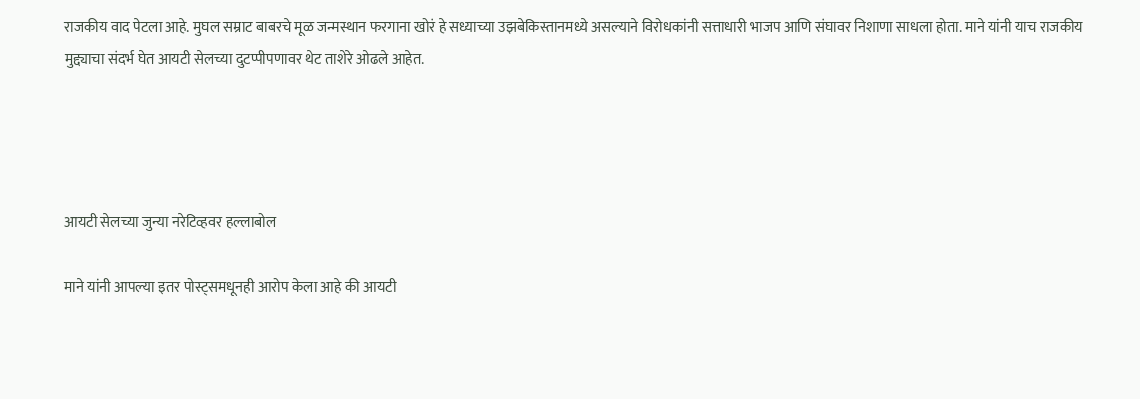राजकीय वाद पेटला आहे. मुघल सम्राट बाबरचे मूळ जन्मस्थान फरगाना खोरं हे सध्याच्या उझबेकिस्तानमध्ये असल्याने विरोधकांनी सत्ताधारी भाजप आणि संघावर निशाणा साधला होता. माने यांनी याच राजकीय मुद्द्याचा संदर्भ घेत आयटी सेलच्या दुटप्पीपणावर थेट ताशेरे ओढले आहेत.




आयटी सेलच्या जुन्या नरेटिव्हवर हल्लाबोल

माने यांनी आपल्या इतर पोस्ट्समधूनही आरोप केला आहे की आयटी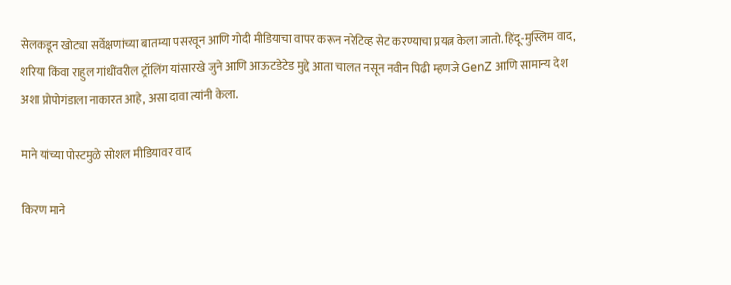सेलकडून खोट्या सर्वेक्षणांच्या बातम्या पसरवून आणि गोदी मीडियाचा वापर करून नरेटिव्ह सेट करण्याचा प्रयत्न केला जातो. हिंदू-मुस्लिम वाद, शरिया किंवा राहुल गांधींवरील ट्रॉलिंग यांसारखे जुने आणि आऊटडेटेड मुद्दे आता चालत नसून नवीन पिढी म्हणजे GenZ आणि सामान्य देश अशा प्रोपोगंडाला नाकारत आहे, असा दावा त्यांनी केला.

माने यांच्या पोस्टमुळे सोशल मीडियावर वाद

किरण माने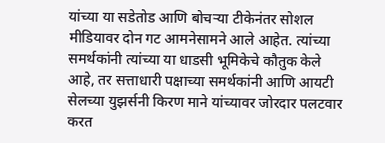यांच्या या सडेतोड आणि बोचऱ्या टीकेनंतर सोशल मीडियावर दोन गट आमनेसामने आले आहेत. त्यांच्या समर्थकांनी त्यांच्या या धाडसी भूमिकेचे कौतुक केले आहे, तर सत्ताधारी पक्षाच्या समर्थकांनी आणि आयटी सेलच्या युझर्सनी किरण माने यांच्यावर जोरदार पलटवार करत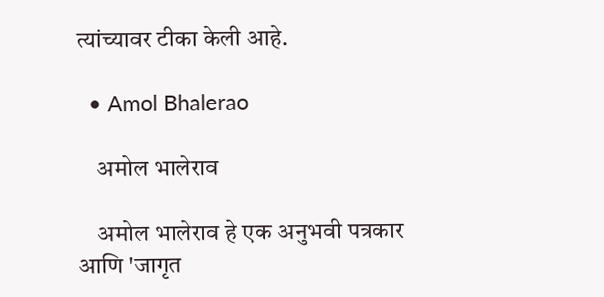त्यांच्यावर टीका केली आहे.

  • Amol Bhalerao

    अमोल भालेराव

    अमोल भालेराव हे एक अनुभवी पत्रकार आणि 'जागृत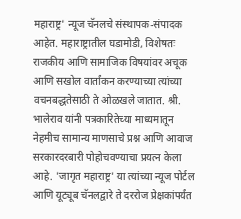महाराष्ट्र' न्यूज चॅनलचे संस्थापक-संपादक आहेत. महाराष्ट्रातील घडामोडी, विशेषतः राजकीय आणि सामाजिक विषयांवर अचूक आणि सखोल वार्तांकन करण्याच्या त्यांच्या वचनबद्धतेसाठी ते ओळखले जातात. श्री. भालेराव यांनी पत्रकारितेच्या माध्यमातून नेहमीच सामान्य माणसाचे प्रश्न आणि आवाज सरकारदरबारी पोहोचवण्याचा प्रयत्न केला आहे. 'जागृत महाराष्ट्र' या त्यांच्या न्यूज पोर्टल आणि यूट्यूब चॅनलद्वारे ते दररोज प्रेक्षकांपर्यंत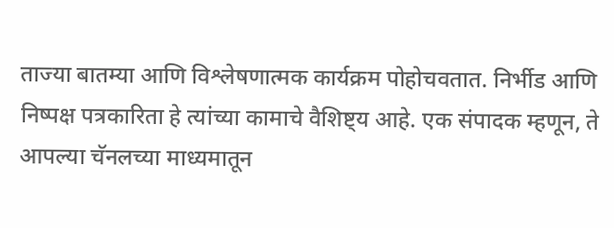ताज्या बातम्या आणि विश्लेषणात्मक कार्यक्रम पोहोचवतात. निर्भीड आणि निष्पक्ष पत्रकारिता हे त्यांच्या कामाचे वैशिष्ट्य आहे. एक संपादक म्हणून, ते आपल्या चॅनलच्या माध्यमातून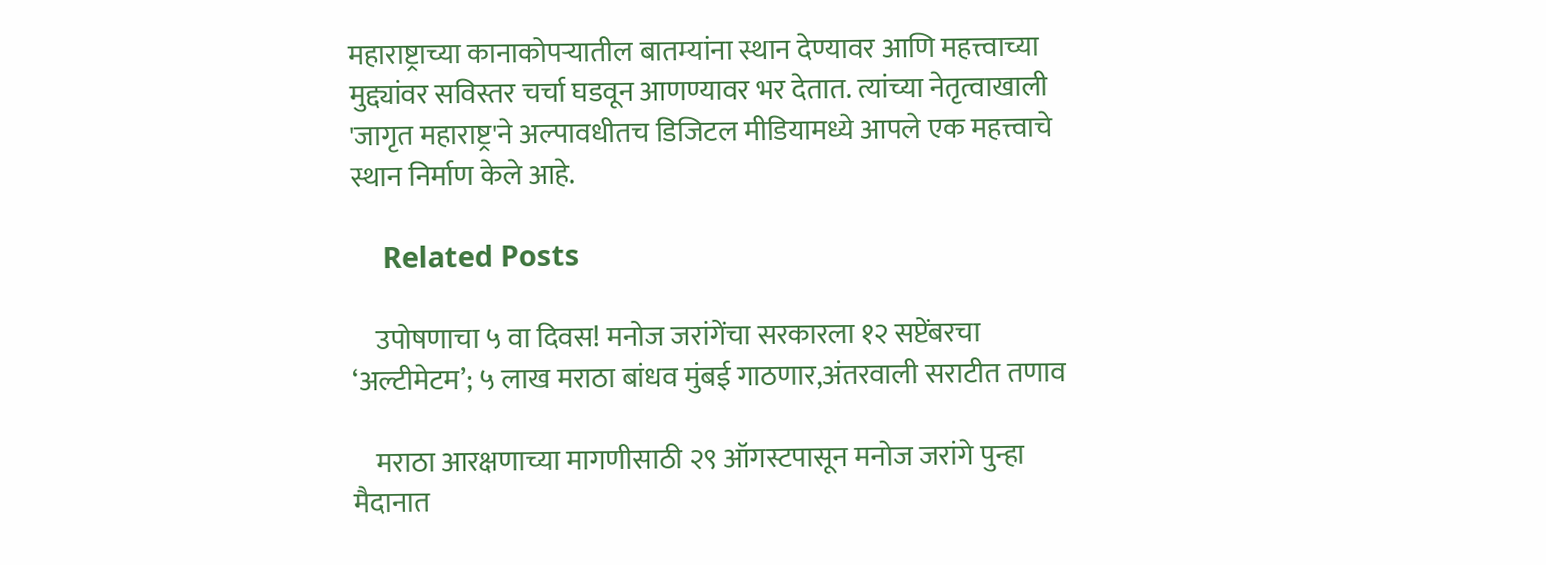महाराष्ट्राच्या कानाकोपऱ्यातील बातम्यांना स्थान देण्यावर आणि महत्त्वाच्या मुद्द्यांवर सविस्तर चर्चा घडवून आणण्यावर भर देतात. त्यांच्या नेतृत्वाखाली 'जागृत महाराष्ट्र'ने अल्पावधीतच डिजिटल मीडियामध्ये आपले एक महत्त्वाचे स्थान निर्माण केले आहे.

    Related Posts

    उपोषणाचा ५ वा दिवस! मनोज जरांगेंचा सरकारला १२ सप्टेंबरचा ‘अल्टीमेटम’; ५ लाख मराठा बांधव मुंबई गाठणार,अंतरवाली सराटीत तणाव

    मराठा आरक्षणाच्या मागणीसाठी २९ ऑगस्टपासून मनोज जरांगे पुन्हा मैदानात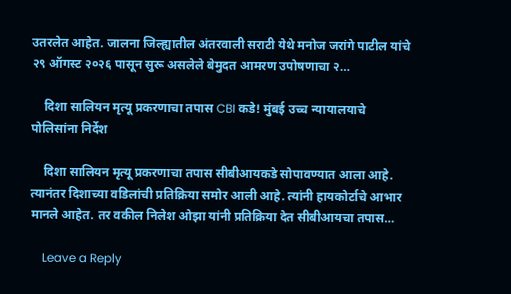उतरलेत आहेत. जालना जिल्ह्यातील अंतरवाली सराटी येथे मनोज जरांगे पाटील यांचे २९ ऑगस्ट २०२६ पासून सुरू असलेले बेमुदत आमरण उपोषणाचा २…

    दिशा सालियन मृत्यू प्रकरणाचा तपास CBI कडे! मुंबई उच्च न्यायालयाचे पोलिसांना निर्देश

    दिशा सालियन मृत्यू प्रकरणाचा तपास सीबीआयकडे सोपावण्यात आला आहे. त्यानंतर दिशाच्या वडिलांची प्रतिक्रिया समोर आली आहे. त्यांनी हायकोर्टाचे आभार मानले आहेत. तर वकील निलेश ओझा यांनी प्रतिक्रिया देत सीबीआयचा तपास…

    Leave a Reply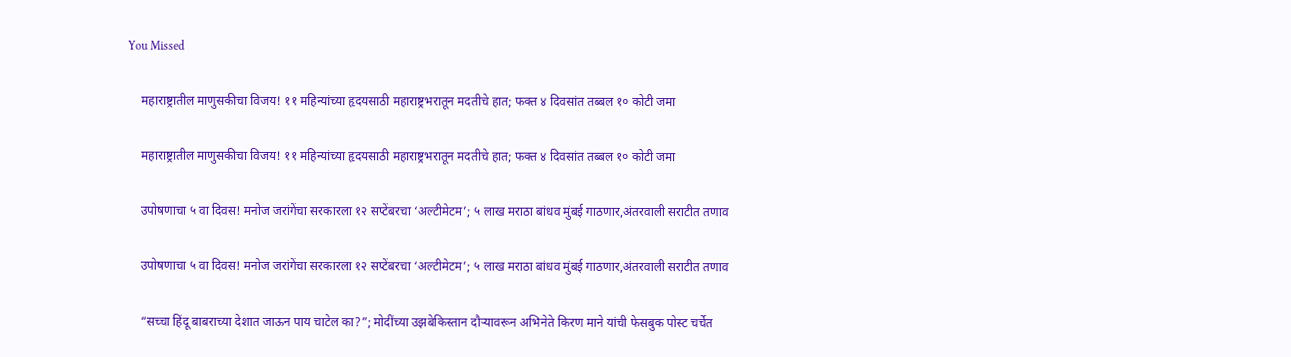You Missed

    महाराष्ट्रातील माणुसकीचा विजय! ११ महिन्यांच्या हृदयसाठी महाराष्ट्रभरातून मदतीचे हात; फक्त ४ दिवसांत तब्बल १० कोटी जमा

    महाराष्ट्रातील माणुसकीचा विजय! ११ महिन्यांच्या हृदयसाठी महाराष्ट्रभरातून मदतीचे हात; फक्त ४ दिवसांत तब्बल १० कोटी जमा

    उपोषणाचा ५ वा दिवस! मनोज जरांगेंचा सरकारला १२ सप्टेंबरचा ‘अल्टीमेटम’; ५ लाख मराठा बांधव मुंबई गाठणार,अंतरवाली सराटीत तणाव

    उपोषणाचा ५ वा दिवस! मनोज जरांगेंचा सरकारला १२ सप्टेंबरचा ‘अल्टीमेटम’; ५ लाख मराठा बांधव मुंबई गाठणार,अंतरवाली सराटीत तणाव

    “सच्चा हिंदू बाबराच्या देशात जाऊन पाय चाटेल का?”; मोदींच्या उझबेकिस्तान दौऱ्यावरून अभिनेते किरण माने यांची फेसबुक पोस्ट चर्चेत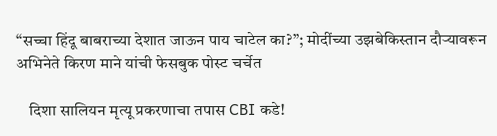“सच्चा हिंदू बाबराच्या देशात जाऊन पाय चाटेल का?”; मोदींच्या उझबेकिस्तान दौऱ्यावरून अभिनेते किरण माने यांची फेसबुक पोस्ट चर्चेत

    दिशा सालियन मृत्यू प्रकरणाचा तपास CBI कडे!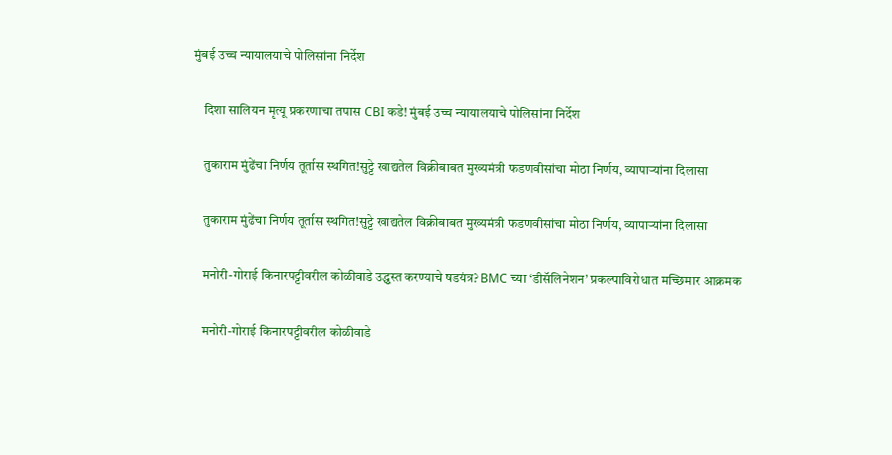मुंबई उच्च न्यायालयाचे पोलिसांना निर्देश

    दिशा सालियन मृत्यू प्रकरणाचा तपास CBI कडे! मुंबई उच्च न्यायालयाचे पोलिसांना निर्देश

    तुकाराम मुंढेंचा निर्णय तूर्तास स्थगित!सुट्टे खाद्यतेल विक्रीबाबत मुख्यमंत्री फडणवीसांचा मोठा निर्णय, व्यापार्‍यांना दिलासा

    तुकाराम मुंढेंचा निर्णय तूर्तास स्थगित!सुट्टे खाद्यतेल विक्रीबाबत मुख्यमंत्री फडणवीसांचा मोठा निर्णय, व्यापार्‍यांना दिलासा

    मनोरी-गोराई किनारपट्टीवरील कोळीवाडे उद्ध्वस्त करण्याचे षडयंत्र? BMC च्या ‘डीसॅलिनेशन’ प्रकल्पाविरोधात मच्छिमार आक्रमक

    मनोरी-गोराई किनारपट्टीवरील कोळीवाडे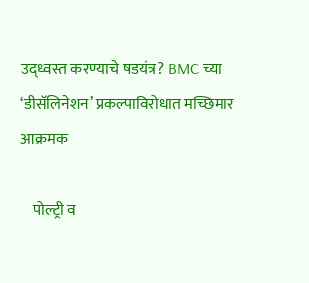उद्ध्वस्त करण्याचे षडयंत्र? BMC च्या ‘डीसॅलिनेशन’ प्रकल्पाविरोधात मच्छिमार आक्रमक

    पोल्ट्री व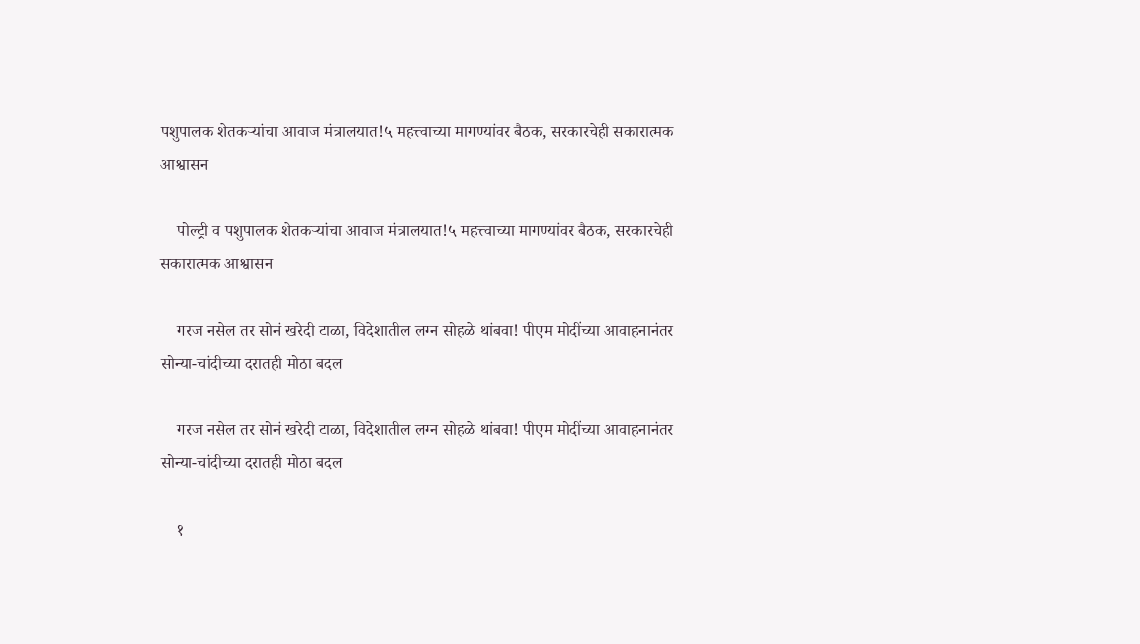पशुपालक शेतकऱ्यांचा आवाज मंत्रालयात!५ महत्त्वाच्या मागण्यांवर बैठक, सरकारचेही सकारात्मक आश्वासन

    पोल्ट्री व पशुपालक शेतकऱ्यांचा आवाज मंत्रालयात!५ महत्त्वाच्या मागण्यांवर बैठक, सरकारचेही सकारात्मक आश्वासन

    गरज नसेल तर सोनं खरेदी टाळा, विदेशातील लग्न सोहळे थांबवा! पीएम मोदींच्या आवाहनानंतर सोन्या-चांदीच्या दरातही मोठा बदल

    गरज नसेल तर सोनं खरेदी टाळा, विदेशातील लग्न सोहळे थांबवा! पीएम मोदींच्या आवाहनानंतर सोन्या-चांदीच्या दरातही मोठा बदल

    १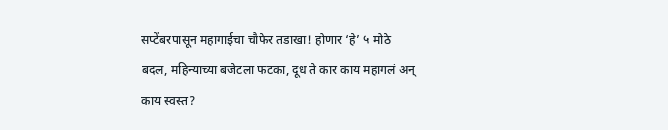सप्टेंबरपासून महागाईचा चौफेर तडाखा! होणार ‘हे’ ५ मोठे बदल, महिन्याच्या बजेटला फटका, दूध ते कार काय महागलं अन् काय स्वस्त?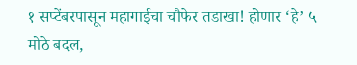१ सप्टेंबरपासून महागाईचा चौफेर तडाखा! होणार ‘हे’ ५ मोठे बदल,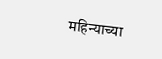महिन्याच्या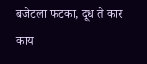बजेटला फटका, दूध ते कार काय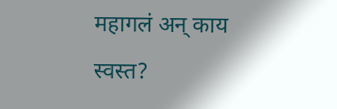महागलं अन् काय स्वस्त?